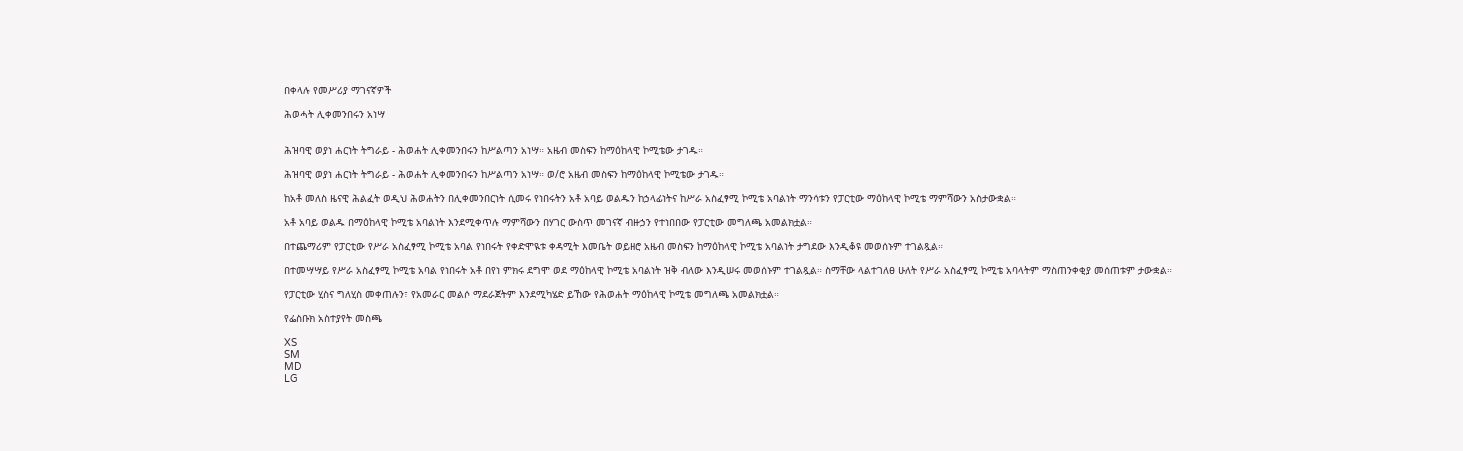በቀላሉ የመሥሪያ ማገናኛዎች

ሕወሓት ሊቀመንበሩን አነሣ


ሕዝባዊ ወያነ ሐርነት ትግራይ - ሕወሐት ሊቀመንበሩን ከሥልጣን አነሣ። አዜብ መስፍን ከማዕከላዊ ኮሚቴው ታገዱ።

ሕዝባዊ ወያነ ሐርነት ትግራይ - ሕወሐት ሊቀመንበሩን ከሥልጣን አነሣ። ወ/ሮ አዜብ መስፍን ከማዕከላዊ ኮሚቴው ታገዱ።

ከአቶ መለስ ዜናዊ ሕልፈት ወዲህ ሕወሐትን በሊቀመንበርነት ሲመሩ የነበሩትን አቶ አባይ ወልዱን ከኃላፊነትና ከሥራ አስፈፃሚ ኮሚቴ አባልነት ማንሳቱን የፓርቲው ማዕከላዊ ኮሚቴ ማምሻውን አስታውቋል።

አቶ አባይ ወልዱ በማዕከላዊ ኮሚቴ አባልነት እንደሚቀጥሉ ማምሻውን በሃገር ውስጥ መገናኛ ብዙኃን የተነበበው የፓርቲው መግለጫ አመልክቷል።

በተጨማሪም የፓርቲው የሥራ አስፈፃሚ ኮሚቴ አባል የነበሩት የቀድሞዪቱ ቀዳሚት እመቤት ወይዘሮ አዜብ መስፍን ከማዕከላዊ ኮሚቴ አባልነት ታግደው እንዲቆዩ መወሰኑም ተገልጿል።

በተመሣሣይ የሥራ አስፈፃሚ ኮሚቴ አባል የነበሩት አቶ በየነ ምክሩ ደግሞ ወደ ማዕከላዊ ኮሚቴ አባልነት ዝቅ ብለው እንዲሠሩ መወሰኑም ተገልጿል። ስማቸው ላልተገለፀ ሁለት የሥራ አስፈፃሚ ኮሚቴ አባላትም ማስጠንቀቂያ መሰጠቱም ታውቋል።

የፓርቲው ሂስና ግለሂስ መቀጠሉን፣ የአመራር መልሶ ማደራጀትም እንደሚካሄድ ይኸው የሕወሐት ማዕከላዊ ኮሚቴ መግለጫ አመልክቷል።

የፌስቡክ አስተያየት መስጫ

XS
SM
MD
LG